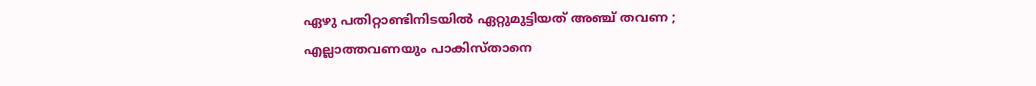ഏഴു പതിറ്റാണ്ടിനിടയില്‍ ഏറ്റുമുട്ടിയത് അഞ്ച് തവണ ; എല്ലാത്തവണയും പാകിസ്താനെ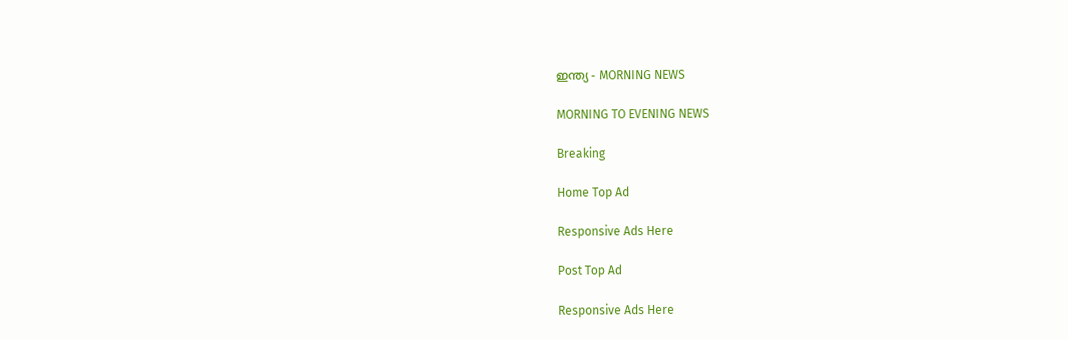ഇന്ത്യ - MORNING NEWS

MORNING TO EVENING NEWS

Breaking

Home Top Ad

Responsive Ads Here

Post Top Ad

Responsive Ads Here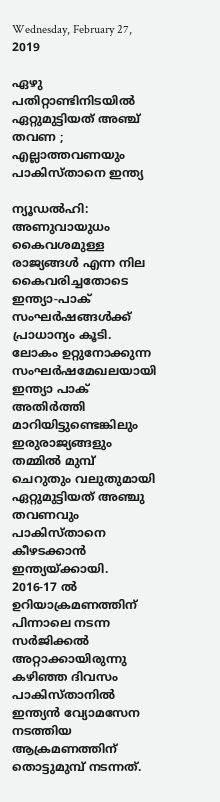Wednesday, February 27, 2019

ഏഴു പതിറ്റാണ്ടിനിടയില്‍ ഏറ്റുമുട്ടിയത് അഞ്ച് തവണ ; എല്ലാത്തവണയും പാകിസ്താനെ ഇന്ത്യ

ന്യൂഡല്‍ഹി: അണുവായുധം കൈവശമുള്ള രാജ്യങ്ങള്‍ എന്ന നില കൈവരിച്ചതോടെ ഇന്ത്യാ-പാക് സംഘര്‍ഷങ്ങള്‍ക്ക് പ്രാധാന്യം കൂടി. ലോകം ഉറ്റുനോക്കുന്ന സംഘര്‍ഷമേഖലയായി ഇന്ത്യാ പാക് അതിര്‍ത്തി മാറിയിട്ടുണ്ടെങ്കിലും ഇരുരാജ്യങ്ങളും തമ്മില്‍ മുമ്പ് ചെറുതും വലുതുമായി ഏറ്റുമുട്ടിയത് അഞ്ചു തവണവും പാകിസ്താനെ കീഴടക്കാന്‍ ഇന്ത്യയ്ക്കായി. 2016-17 ല്‍ ഉറിയാക്രമണത്തിന് പിന്നാലെ നടന്ന സര്‍ജിക്കല്‍ അറ്റാക്കായിരുന്നു കഴിഞ്ഞ ദിവസം പാകിസ്താനില്‍ ഇന്ത്യന്‍ വ്യോമസേന നടത്തിയ ആക്രമണത്തിന് തൊട്ടുമുമ്പ് നടന്നത്.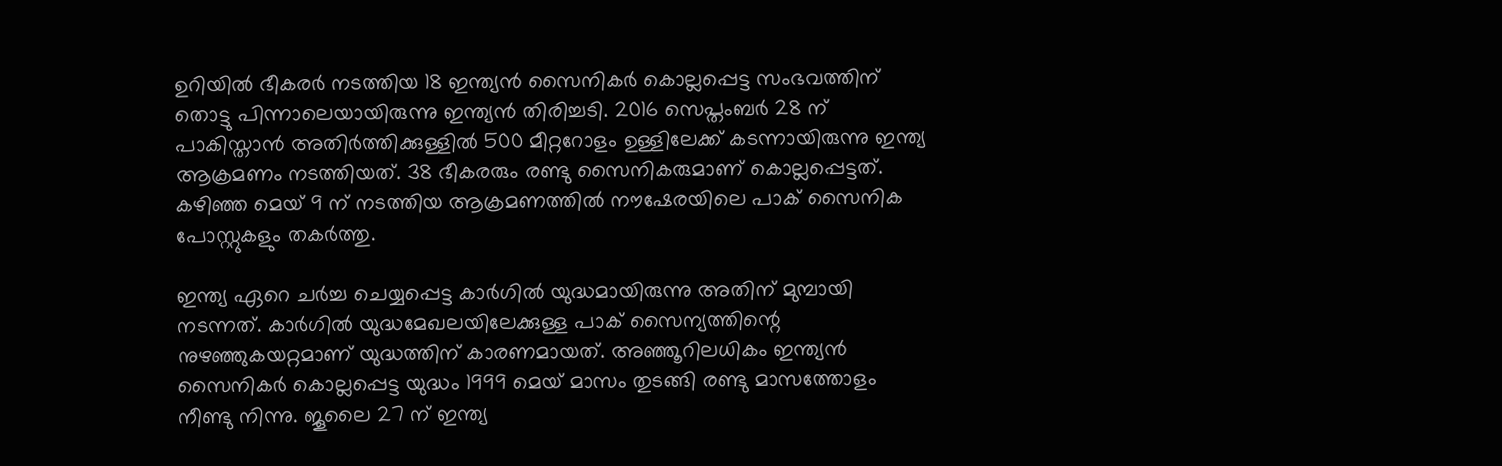ഉറിയില്‍ ഭീകരര്‍ നടത്തിയ 18 ഇന്ത്യന്‍ സൈനികര്‍ കൊല്ലപ്പെട്ട സംഭവത്തിന് തൊട്ടു പിന്നാലെയായിരുന്നു ഇന്ത്യന്‍ തിരിച്ചടി. 2016 സെപ്തംബര്‍ 28 ന് പാകിസ്താന്‍ അതിര്‍ത്തിക്കുള്ളില്‍ 500 മീറ്ററോളം ഉള്ളിലേക്ക് കടന്നായിരുന്നു ഇന്ത്യ ആക്രമണം നടത്തിയത്. 38 ഭീകരരും രണ്ടു സൈനികരുമാണ് കൊല്ലപ്പെട്ടത്. കഴിഞ്ഞ മെയ് 9 ന് നടത്തിയ ആക്രമണത്തില്‍ നൗഷേരയിലെ പാക് സൈനിക പോസ്റ്റുകളും തകര്‍ത്തു.

ഇന്ത്യ ഏറെ ചര്‍ച്ച ചെയ്യപ്പെട്ട കാര്‍ഗില്‍ യുദ്ധമായിരുന്നു അതിന് മുമ്പായി നടന്നത്. കാര്‍ഗില്‍ യുദ്ധമേഖലയിലേക്കുള്ള പാക് സൈന്യത്തിന്റെ നുഴഞ്ഞുകയറ്റമാണ് യുദ്ധത്തിന് കാരണമായത്. അഞ്ഞൂറിലധികം ഇന്ത്യന്‍ സൈനികര്‍ കൊല്ലപ്പെട്ട യുദ്ധം 1999 മെയ് മാസം തുടങ്ങി രണ്ടു മാസത്തോളം നീണ്ടു നിന്നു. ജൂലൈ 27 ന് ഇന്ത്യ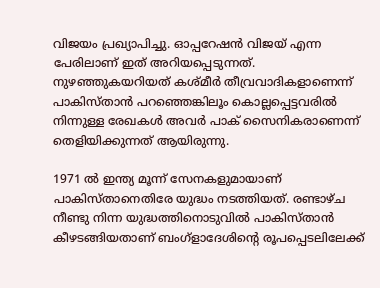വിജയം പ്രഖ്യാപിച്ചു. ഓപ്പറേഷന്‍ വിജയ് എന്ന പേരിലാണ് ഇത് അറിയപ്പെടുന്നത്. നുഴഞ്ഞുകയറിയത് കശ്മീര്‍ തീവ്രവാദികളാണെന്ന് പാകിസ്താന്‍ പറഞ്ഞെങ്കിലൂം കൊല്ലപ്പെട്ടവരില്‍ നിന്നുള്ള രേഖകള്‍ അവര്‍ പാക് സൈനികരാണെന്ന് തെളിയിക്കുന്നത് ആയിരുന്നു.

1971 ല്‍ ഇന്ത്യ മൂന്ന് സേനകളുമായാണ് പാകിസ്താനെതിരേ യുദ്ധം നടത്തിയത്. രണ്ടാഴ്ച നീണ്ടു നിന്ന യുദ്ധത്തിനൊടുവില്‍ പാകിസ്താന്‍ കീഴടങ്ങിയതാണ് ബംഗ്‌ളാദേശിന്റെ രൂപപ്പെടലിലേക്ക്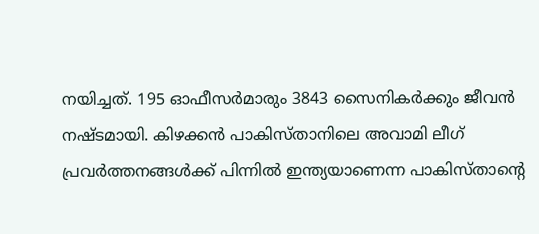നയിച്ചത്. 195 ഓഫീസര്‍മാരും 3843 സൈനികര്‍ക്കും ജീവന്‍ നഷ്ടമായി. കിഴക്കന്‍ പാകിസ്താനിലെ അവാമി ലീഗ് പ്രവര്‍ത്തനങ്ങള്‍ക്ക് പിന്നില്‍ ഇന്ത്യയാണെന്ന പാകിസ്താന്റെ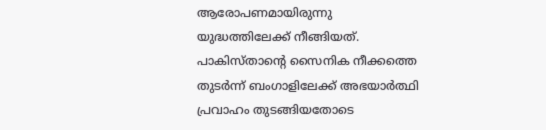ആരോപണമായിരുന്നു യുദ്ധത്തിലേക്ക് നീങ്ങിയത്. പാകിസ്താന്റെ സൈനിക നീക്കത്തെ തുടര്‍ന്ന് ബംഗാളിലേക്ക് അഭയാര്‍ത്ഥി പ്രവാഹം തുടങ്ങിയതോടെ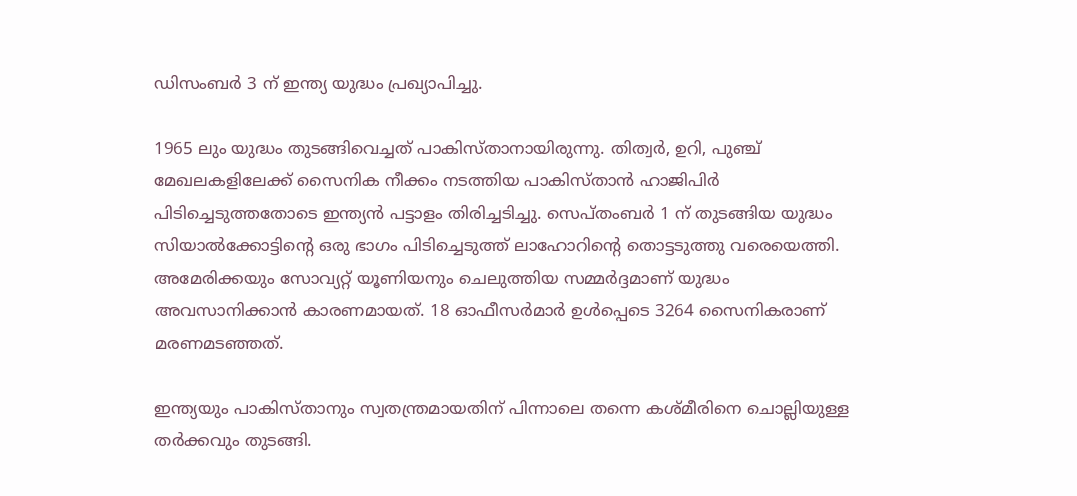ഡിസംബര്‍ 3 ന് ഇന്ത്യ യുദ്ധം പ്രഖ്യാപിച്ചു.

1965 ലും യുദ്ധം തുടങ്ങിവെച്ചത് പാകിസ്താനായിരുന്നു. തിത്വര്‍, ഉറി, പുഞ്ച് മേഖലകളിലേക്ക് സൈനിക നീക്കം നടത്തിയ പാകിസ്താന്‍ ഹാജിപിര്‍ പിടിച്ചെടുത്തതോടെ ഇന്ത്യന്‍ പട്ടാളം തിരിച്ചടിച്ചു. സെപ്തംബര്‍ 1 ന് തുടങ്ങിയ യുദ്ധം സിയാല്‍ക്കോട്ടിന്റെ ഒരു ഭാഗം പിടിച്ചെടുത്ത് ലാഹോറിന്റെ തൊട്ടടുത്തു വരെയെത്തി. അമേരിക്കയും സോവ്യറ്റ് യൂണിയനും ചെലുത്തിയ സമ്മര്‍ദ്ദമാണ് യുദ്ധം അവസാനിക്കാന്‍ കാരണമായത്. 18 ഓഫീസര്‍മാര്‍ ഉള്‍പ്പെടെ 3264 സൈനികരാണ് മരണമടഞ്ഞത്.

ഇന്ത്യയും പാകിസ്താനും സ്വതന്ത്രമായതിന് പിന്നാലെ തന്നെ കശ്മീരിനെ ചൊല്ലിയുള്ള തര്‍ക്കവും തുടങ്ങി.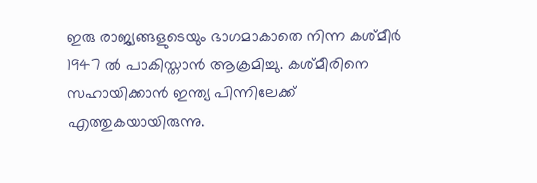ഇരു രാജ്യങ്ങളുടെയും ഭാഗമാകാതെ നിന്ന കശ്മീര്‍ 1947 ല്‍ പാകിസ്താന്‍ ആക്രമിച്ചു. കശ്മീരിനെ സഹായിക്കാന്‍ ഇന്ത്യ പിന്നിലേക്ക് എത്തുകയായിരുന്നു.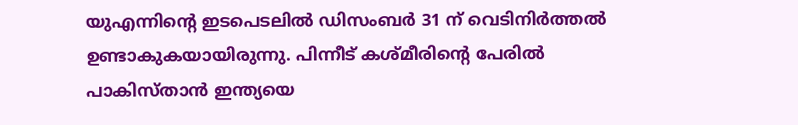യുഎന്നിന്റെ ഇടപെടലില്‍ ഡിസംബര്‍ 31 ന് വെടിനിര്‍ത്തല്‍ ഉണ്ടാകുകയായിരുന്നു. പിന്നീട് കശ്മീരിന്റെ പേരില്‍ പാകിസ്താന്‍ ഇന്ത്യയെ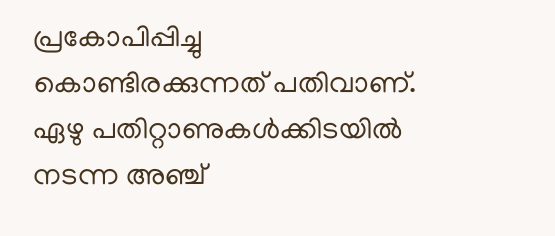പ്രകോപിപ്പിച്ചു കൊണ്ടിരക്കുന്നത് പതിവാണ്. ഏഴു പതിറ്റാണുകള്‍ക്കിടയില്‍ നടന്ന അഞ്ച്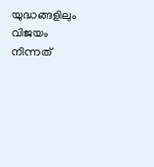യുദ്ധങ്ങളിലും വിജയം നിന്നത്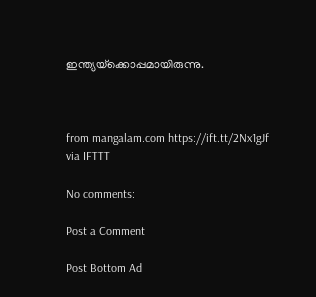ഇന്ത്യയ്‌ക്കൊപ്പമായിരുന്നു.



from mangalam.com https://ift.tt/2Nx1gJf
via IFTTT

No comments:

Post a Comment

Post Bottom Ad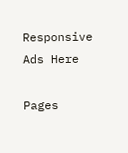Responsive Ads Here

Pages